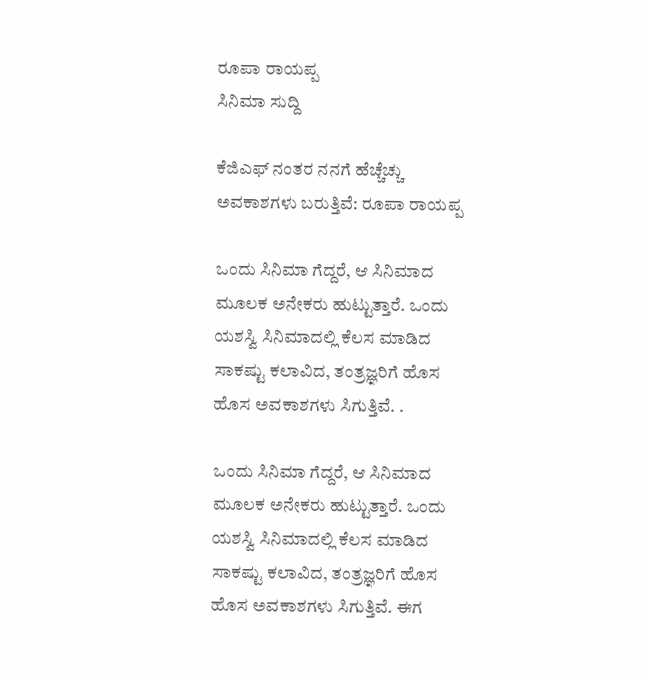ರೂಪಾ ರಾಯಪ್ಪ
ಸಿನಿಮಾ ಸುದ್ದಿ

ಕೆಜಿಎಫ್ ನಂತರ ನನಗೆ ಹೆಚ್ಚೆಚ್ಚು ಅವಕಾಶಗಳು ಬರುತ್ತಿವೆ: ರೂಪಾ ರಾಯಪ್ಪ

ಒಂದು ಸಿನಿಮಾ ಗೆದ್ದರೆ, ಆ ಸಿನಿಮಾದ ಮೂಲಕ ಅನೇಕರು ಹುಟ್ಟುತ್ತಾರೆ. ಒಂದು ಯಶಸ್ವಿ ಸಿನಿಮಾದಲ್ಲಿ ಕೆಲಸ ಮಾಡಿದ ಸಾಕಷ್ಟು ಕಲಾವಿದ, ತಂತ್ರಜ್ಞರಿಗೆ ಹೊಸ ಹೊಸ ಅವಕಾಶಗಳು ಸಿಗುತ್ತಿವೆ. .

ಒಂದು ಸಿನಿಮಾ ಗೆದ್ದರೆ, ಆ ಸಿನಿಮಾದ ಮೂಲಕ ಅನೇಕರು ಹುಟ್ಟುತ್ತಾರೆ. ಒಂದು ಯಶಸ್ವಿ ಸಿನಿಮಾದಲ್ಲಿ ಕೆಲಸ ಮಾಡಿದ ಸಾಕಷ್ಟು ಕಲಾವಿದ, ತಂತ್ರಜ್ಞರಿಗೆ ಹೊಸ ಹೊಸ ಅವಕಾಶಗಳು ಸಿಗುತ್ತಿವೆ. ಈಗ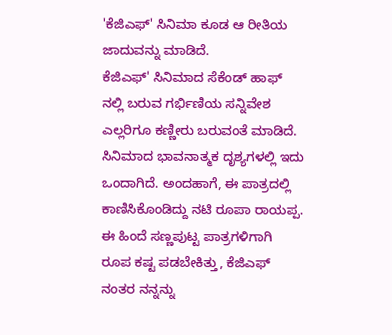'ಕೆಜಿಎಫ್' ಸಿನಿಮಾ ಕೂಡ ಆ ರೀತಿಯ ಜಾದುವನ್ನು ಮಾಡಿದೆ.
ಕೆಜಿಎಫ್' ಸಿನಿಮಾದ ಸೆಕೆಂಡ್ ಹಾಫ್ ನಲ್ಲಿ ಬರುವ ಗರ್ಭಿಣಿಯ ಸನ್ನಿವೇಶ ಎಲ್ಲರಿಗೂ ಕಣ್ಣೀರು ಬರುವಂತೆ ಮಾಡಿದೆ. ಸಿನಿಮಾದ ಭಾವನಾತ್ಮಕ ದೃಶ್ಯಗಳಲ್ಲಿ ಇದು ಒಂದಾಗಿದೆ. ಅಂದಹಾಗೆ, ಈ ಪಾತ್ರದಲ್ಲಿ ಕಾಣಿಸಿಕೊಂಡಿದ್ದು ನಟಿ ರೂಪಾ ರಾಯಪ್ಪ.
ಈ ಹಿಂದೆ ಸಣ್ಣಪುಟ್ಟ ಪಾತ್ರಗಳಿಗಾಗಿ ರೂಪ ಕಷ್ಟ ಪಡಬೇಕಿತ್ತು, ಕೆಜಿಎಫ್ ನಂತರ ನನ್ನನ್ನು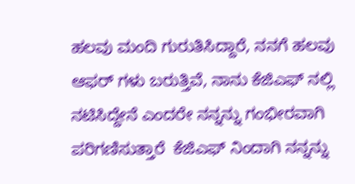ಹಲವು ಮಂದಿ ಗುರುತಿಸಿದ್ದಾರೆ, ನನಗೆ ಹಲವು ಆಫರ್ ಗಳು ಬರುತ್ತಿವೆ, ನಾನು ಕೆಜಿಎಫ್ ನಲ್ಲಿ ನಟಿಸಿದ್ದೇನೆ ಎಂದರೇ ನನ್ನನ್ನು ಗಂಭೀರವಾಗಿ ಪರಿಗಣಿಸುತ್ತಾರೆ  ಕೆಜಿಎಫ್ ನಿಂದಾಗಿ ನನ್ನನ್ನು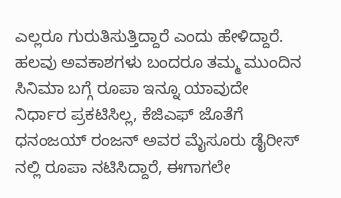ಎಲ್ಲರೂ ಗುರುತಿಸುತ್ತಿದ್ದಾರೆ ಎಂದು ಹೇಳಿದ್ದಾರೆ.
ಹಲವು ಅವಕಾಶಗಳು ಬಂದರೂ ತಮ್ಮ ಮುಂದಿನ ಸಿನಿಮಾ ಬಗ್ಗೆ ರೂಪಾ ಇನ್ನೂ ಯಾವುದೇ ನಿರ್ಧಾರ ಪ್ರಕಟಿಸಿಲ್ಲ, ಕೆಜಿಎಫ್ ಜೊತೆಗೆ ಧನಂಜಯ್ ರಂಜನ್ ಅವರ ಮೈಸೂರು ಡೈರೀಸ್ ನಲ್ಲಿ ರೂಪಾ ನಟಿಸಿದ್ದಾರೆ, ಈಗಾಗಲೇ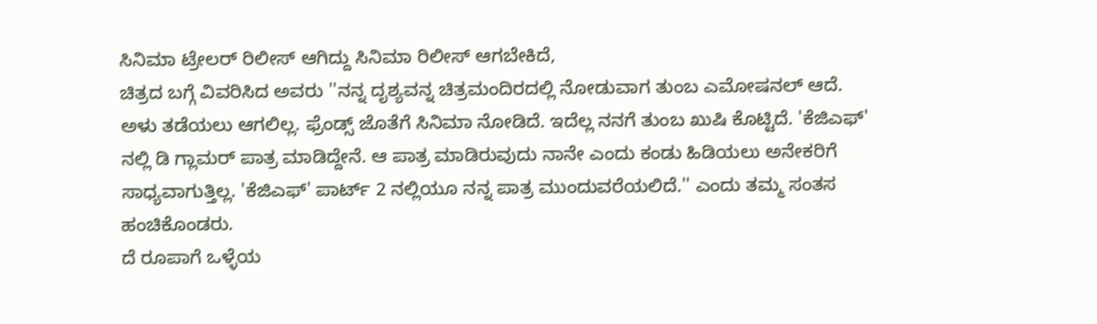ಸಿನಿಮಾ ಟ್ರೇಲರ್ ರಿಲೀಸ್ ಆಗಿದ್ದು ಸಿನಿಮಾ ರಿಲೀಸ್ ಆಗಬೇಕಿದೆ,
ಚಿತ್ರದ ಬಗ್ಗೆ ವಿವರಿಸಿದ ಅವರು ''ನನ್ನ ದೃಶ್ಯವನ್ನ ಚಿತ್ರಮಂದಿರದಲ್ಲಿ ನೋಡುವಾಗ ತುಂಬ ಎಮೋಷನಲ್ ಆದೆ. ಅಳು ತಡೆಯಲು ಆಗಲಿಲ್ಲ. ಫ್ರೆಂಡ್ಸ್ ಜೊತೆಗೆ ಸಿನಿಮಾ ನೋಡಿದೆ. ಇದೆಲ್ಲ ನನಗೆ ತುಂಬ ಖುಷಿ ಕೊಟ್ಟಿದೆ. 'ಕೆಜಿಎಫ್' ನಲ್ಲಿ ಡಿ ಗ್ಲಾಮರ್ ಪಾತ್ರ ಮಾಡಿದ್ದೇನೆ. ಆ ಪಾತ್ರ ಮಾಡಿರುವುದು ನಾನೇ ಎಂದು ಕಂಡು ಹಿಡಿಯಲು ಅನೇಕರಿಗೆ ಸಾಧ್ಯವಾಗುತ್ತಿಲ್ಲ. 'ಕೆಜಿಎಫ್' ಪಾರ್ಟ್ 2 ನಲ್ಲಿಯೂ ನನ್ನ ಪಾತ್ರ ಮುಂದುವರೆಯಲಿದೆ.'' ಎಂದು ತಮ್ಮ ಸಂತಸ ಹಂಚಿಕೊಂಡರು.
ದೆ ರೂಪಾಗೆ ಒಳ್ಳೆಯ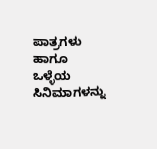ಪಾತ್ರಗಳು ಹಾಗೂ ಒಳ್ಳೆಯ ಸಿನಿಮಾಗಳನ್ನು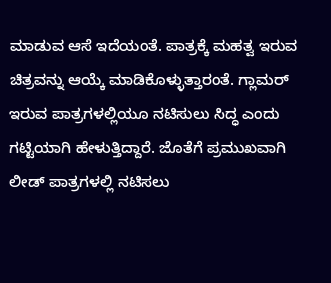ಮಾಡುವ ಆಸೆ ಇದೆಯಂತೆ. ಪಾತ್ರಕ್ಕೆ ಮಹತ್ವ ಇರುವ ಚಿತ್ರವನ್ನು ಆಯ್ಕೆ ಮಾಡಿಕೊಳ್ಳುತ್ತಾರಂತೆ. ಗ್ಲಾಮರ್ ಇರುವ ಪಾತ್ರಗಳಲ್ಲಿಯೂ ನಟಿಸುಲು ಸಿದ್ಧ ಎಂದು ಗಟ್ಟಿಯಾಗಿ ಹೇಳುತ್ತಿದ್ದಾರೆ. ಜೊತೆಗೆ ಪ್ರಮುಖವಾಗಿ ಲೀಡ್ ಪಾತ್ರಗಳಲ್ಲಿ ನಟಿಸಲು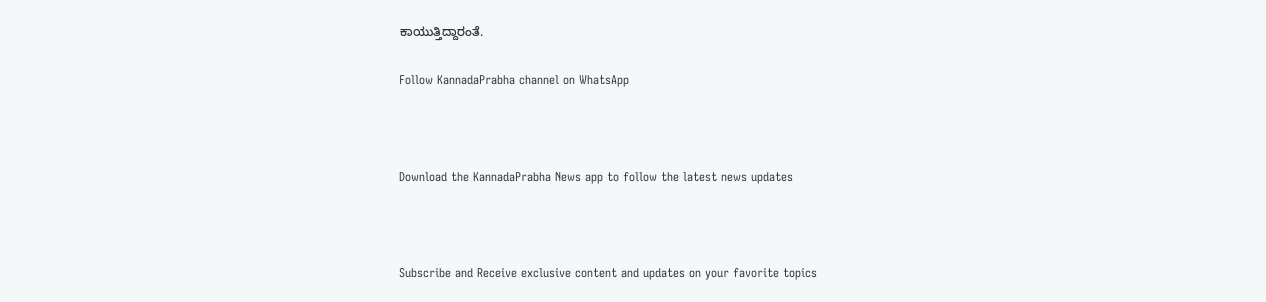ಕಾಯುತ್ತಿದ್ದಾರಂತೆ.

Follow KannadaPrabha channel on WhatsApp



Download the KannadaPrabha News app to follow the latest news updates



Subscribe and Receive exclusive content and updates on your favorite topics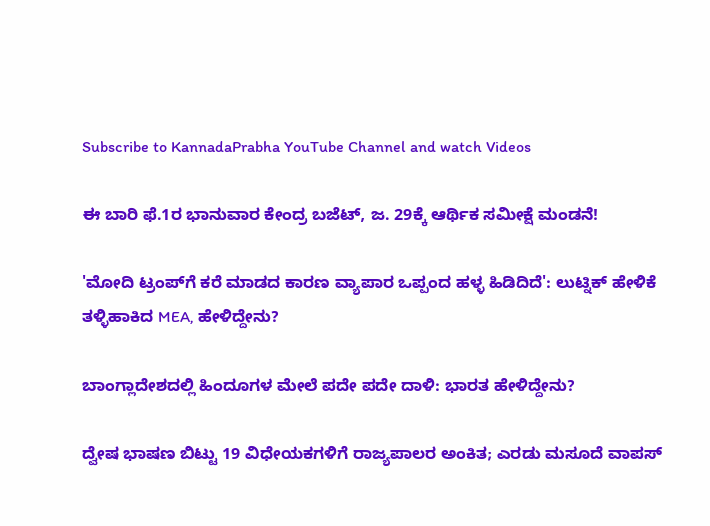Subscribe to KannadaPrabha YouTube Channel and watch Videos

ಈ ಬಾರಿ ಫೆ.1ರ ಭಾನುವಾರ ಕೇಂದ್ರ ಬಜೆಟ್, ಜ. 29ಕ್ಕೆ ಆರ್ಥಿಕ ಸಮೀಕ್ಷೆ ಮಂಡನೆ!

'ಮೋದಿ ಟ್ರಂಪ್‌ಗೆ ಕರೆ ಮಾಡದ ಕಾರಣ ವ್ಯಾಪಾರ ಒಪ್ಪಂದ ಹಳ್ಳ ಹಿಡಿದಿದೆ': ಲುಟ್ನಿಕ್ ಹೇಳಿಕೆ ತಳ್ಳಿಹಾಕಿದ MEA, ಹೇಳಿದ್ದೇನು?

ಬಾಂಗ್ಲಾದೇಶದಲ್ಲಿ ಹಿಂದೂಗಳ ಮೇಲೆ ಪದೇ ಪದೇ ದಾಳಿ: ಭಾರತ ಹೇಳಿದ್ದೇನು?

ದ್ವೇಷ ಭಾಷಣ ಬಿಟ್ಟು 19 ವಿಧೇಯಕಗಳಿಗೆ ರಾಜ್ಯಪಾಲರ ಅಂಕಿತ; ಎರಡು ಮಸೂದೆ ವಾಪಸ್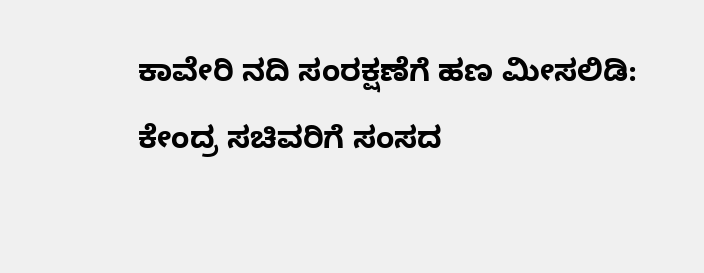ಕಾವೇರಿ ನದಿ ಸಂರಕ್ಷಣೆಗೆ ಹಣ ಮೀಸಲಿಡಿ: ಕೇಂದ್ರ ಸಚಿವರಿಗೆ ಸಂಸದ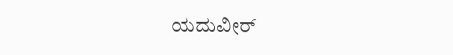ಯದುವೀರ್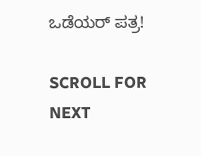ಒಡೆಯರ್ ಪತ್ರ!

SCROLL FOR NEXT